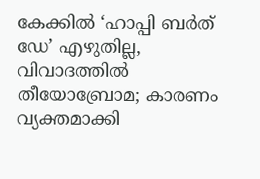കേക്കിൽ ‘ഹാപ്പി ബർത് ഡേ’ എഴുതില്ല, വിവാദത്തിൽ തീയോബ്രോമ; കാരണം വ്യക്തമാക്കി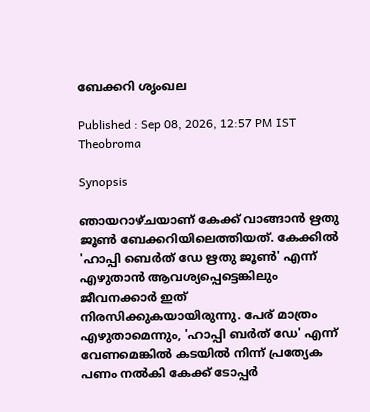ബേക്കറി ശൃംഖല

Published : Sep 08, 2026, 12:57 PM IST
Theobroma

Synopsis

ഞായറാഴ്ചയാണ് കേക്ക് വാങ്ങാൻ ഋതു ജൂൺ ബേക്കറിയിലെത്തിയത്. കേക്കിൽ 'ഹാപ്പി ബെർത്‍ ഡേ ഋതു ജൂൺ' എന്ന് എഴുതാൻ ആവശ്യപ്പെട്ടെങ്കിലും ജീവനക്കാർ ഇത് നിരസിക്കുകയായിരുന്നു. പേര് മാത്രം എഴുതാമെന്നും, 'ഹാപ്പി ബർത് ഡേ' എന്ന് വേണമെങ്കിൽ കടയിൽ നിന്ന് പ്രത്യേക പണം നൽകി കേക്ക് ടോപ്പർ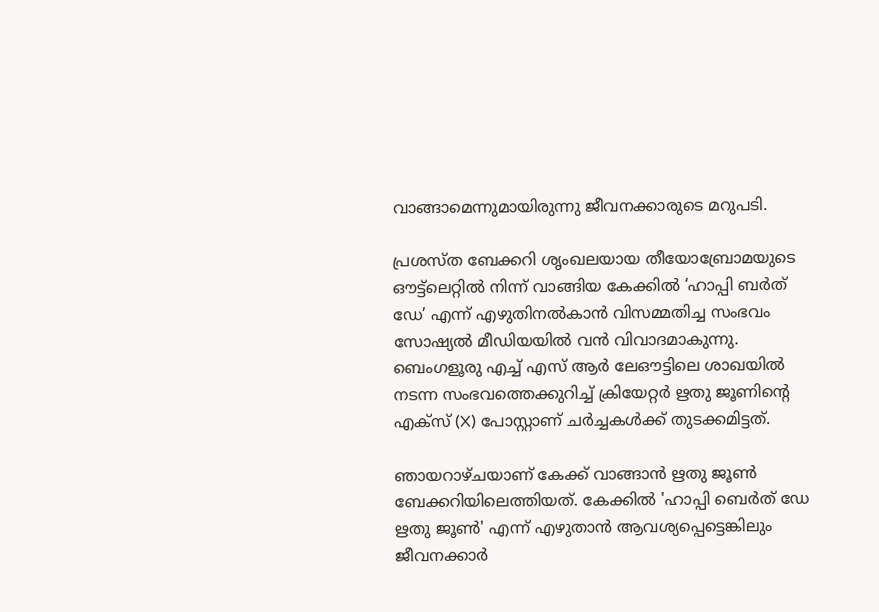വാങ്ങാമെന്നുമായിരുന്നു ജീവനക്കാരുടെ മറുപടി.

പ്രശസ്ത ബേക്കറി ശൃംഖലയായ തീയോബ്രോമയുടെ ഔട്ട്ലെറ്റിൽ നിന്ന് വാങ്ങിയ കേക്കിൽ ‘ഹാപ്പി ബർത് ഡേ’ എന്ന് എഴുതിനൽകാൻ വിസമ്മതിച്ച സംഭവം സോഷ്യൽ മീഡിയയിൽ വൻ വിവാദമാകുന്നു. ബെംഗളൂരു എച്ച് എസ് ആർ ലേഔട്ടിലെ ശാഖയിൽ നടന്ന സംഭവത്തെക്കുറിച്ച് ക്രിയേറ്റർ ഋതു ജൂണിന്റെ എക്സ് (X) പോസ്റ്റാണ് ചർച്ചകൾക്ക് തുടക്കമിട്ടത്.

ഞായറാഴ്ചയാണ് കേക്ക് വാങ്ങാൻ ഋതു ജൂൺ ബേക്കറിയിലെത്തിയത്. കേക്കിൽ 'ഹാപ്പി ബെർത്‍ ഡേ ഋതു ജൂൺ' എന്ന് എഴുതാൻ ആവശ്യപ്പെട്ടെങ്കിലും ജീവനക്കാർ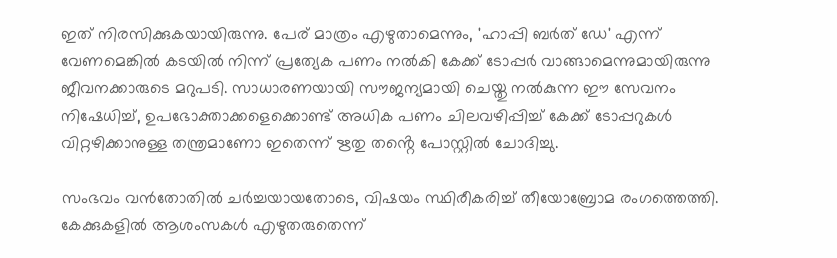ഇത് നിരസിക്കുകയായിരുന്നു. പേര് മാത്രം എഴുതാമെന്നും, 'ഹാപ്പി ബർത് ഡേ' എന്ന് വേണമെങ്കിൽ കടയിൽ നിന്ന് പ്രത്യേക പണം നൽകി കേക്ക് ടോപ്പർ വാങ്ങാമെന്നുമായിരുന്നു ജീവനക്കാരുടെ മറുപടി. സാധാരണയായി സൗജന്യമായി ചെയ്തു നൽകുന്ന ഈ സേവനം നിഷേധിച്ച്, ഉപഭോക്താക്കളെക്കൊണ്ട് അധിക പണം ചിലവഴിപ്പിച്ച് കേക്ക് ടോപ്പറുകൾ വിറ്റഴിക്കാനുള്ള തന്ത്രമാണോ ഇതെന്ന് ഋതു തൻ്റെ പോസ്റ്റിൽ ചോദിച്ചു.

സംഭവം വൻതോതിൽ ചർച്ചയായതോടെ, വിഷയം സ്ഥിരീകരിച്ച് തീയോബ്രോമ രംഗത്തെത്തി. കേക്കുകളിൽ ആശംസകൾ എഴുതരുതെന്ന്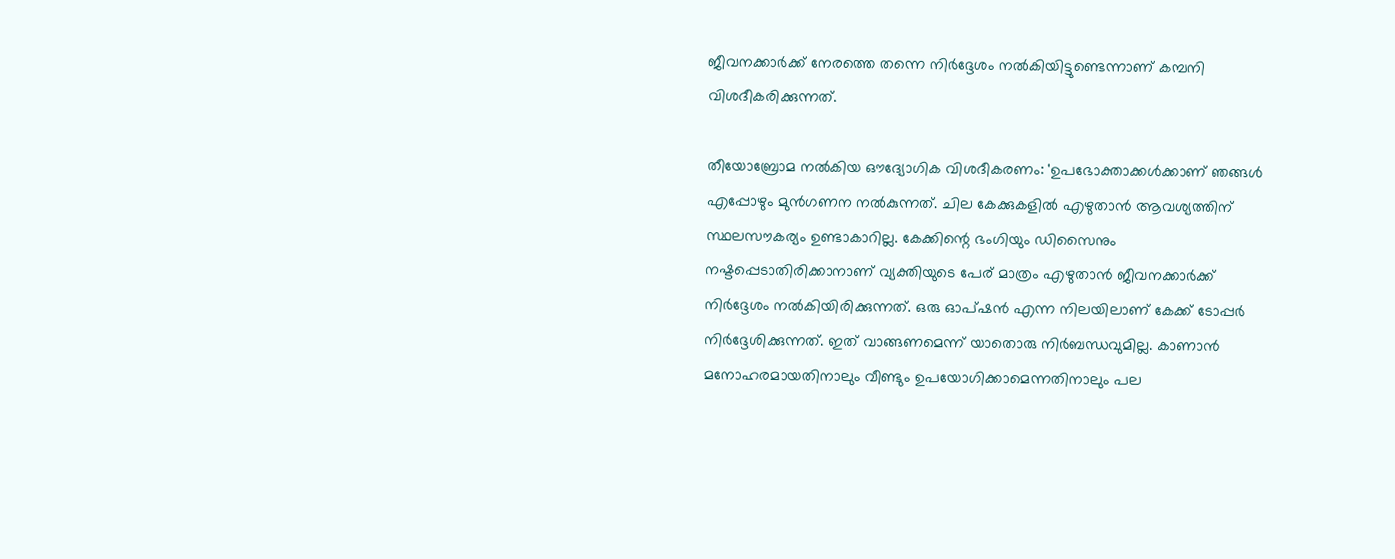ജീവനക്കാർക്ക് നേരത്തെ തന്നെ നിർദ്ദേശം നൽകിയിട്ടുണ്ടെന്നാണ് കമ്പനി വിശദീകരിക്കുന്നത്.

തീയോബ്രോമ നൽകിയ ഔദ്യോഗിക വിശദീകരണം: 'ഉപഭോക്താക്കൾക്കാണ് ഞങ്ങൾ എപ്പോഴും മുൻഗണന നൽകുന്നത്. ചില കേക്കുകളിൽ എഴുതാൻ ആവശ്യത്തിന് സ്ഥലസൗകര്യം ഉണ്ടാകാറില്ല. കേക്കിന്റെ ഭംഗിയും ഡിസൈനും നഷ്ടപ്പെടാതിരിക്കാനാണ് വ്യക്തിയുടെ പേര് മാത്രം എഴുതാൻ ജീവനക്കാർക്ക് നിർദ്ദേശം നൽകിയിരിക്കുന്നത്. ഒരു ഓപ്ഷൻ എന്ന നിലയിലാണ് കേക്ക് ടോപ്പർ നിർദ്ദേശിക്കുന്നത്. ഇത് വാങ്ങണമെന്ന് യാതൊരു നിർബന്ധവുമില്ല. കാണാൻ മനോഹരമായതിനാലും വീണ്ടും ഉപയോഗിക്കാമെന്നതിനാലും പല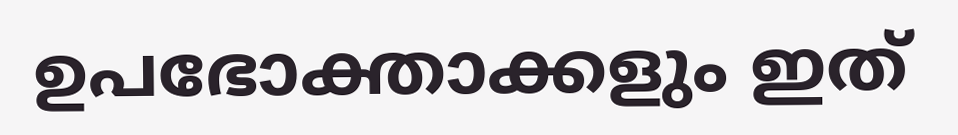ഉപഭോക്താക്കളും ഇത്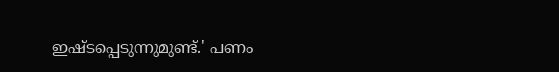ഇഷ്ടപ്പെടുന്നുമുണ്ട്.' പണം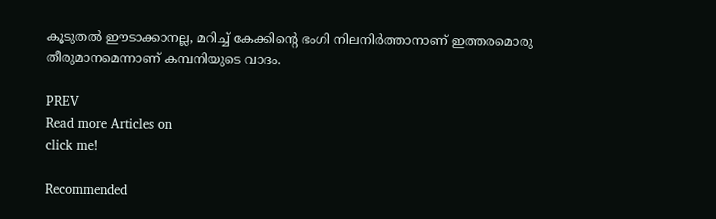കൂടുതൽ ഈടാക്കാനല്ല, മറിച്ച് കേക്കിൻ്റെ ഭംഗി നിലനിർത്താനാണ് ഇത്തരമൊരു തീരുമാനമെന്നാണ് കമ്പനിയുടെ വാദം.

PREV
Read more Articles on
click me!

Recommended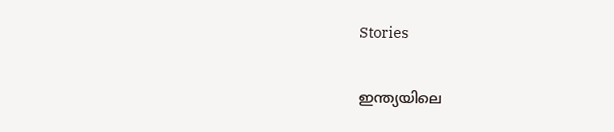Stories

ഇന്ത്യയിലെ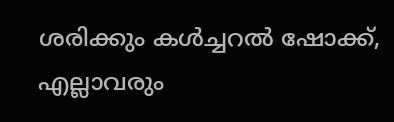ശരിക്കും കൾച്ചറൽ ഷോക്ക്, എല്ലാവരും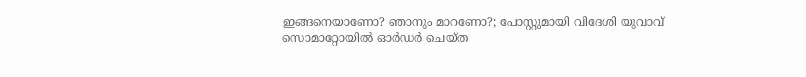ഇങ്ങനെയാണോ? ഞാനും മാറണോ?; പോസ്റ്റുമായി വിദേശി യുവാവ്
സൊമാറ്റോയിൽ ഓർഡർ ചെയ്ത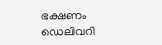ഭക്ഷണം ഡെലിവറി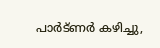പാർട്ണർ കഴിച്ചു,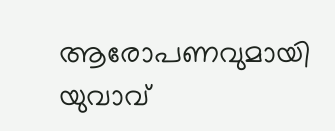ആരോപണവുമായി യുവാവ്